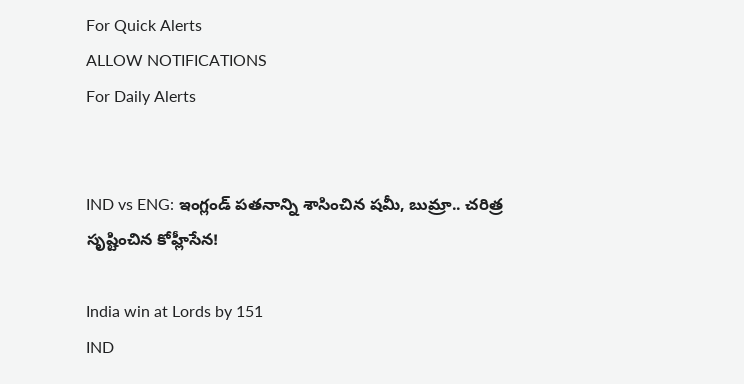For Quick Alerts
ALLOW NOTIFICATIONS
For Daily Alerts


IND vs ENG: ఇంగ్లండ్ పతనాన్ని శాసించిన షమీ, బుమ్రా.. చరిత్ర సృష్టించిన కోహ్లీసేన!

India win at Lords by 151
IND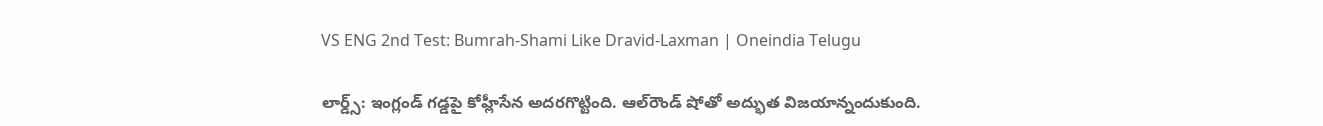VS ENG 2nd Test: Bumrah-Shami Like Dravid-Laxman | Oneindia Telugu

లార్డ్స్: ఇంగ్లండ్ గడ్డపై కోహ్లీసేన అదరగొట్టింది. ఆల్‌రౌండ్ షోతో అద్భుత విజయాన్నందుకుంది.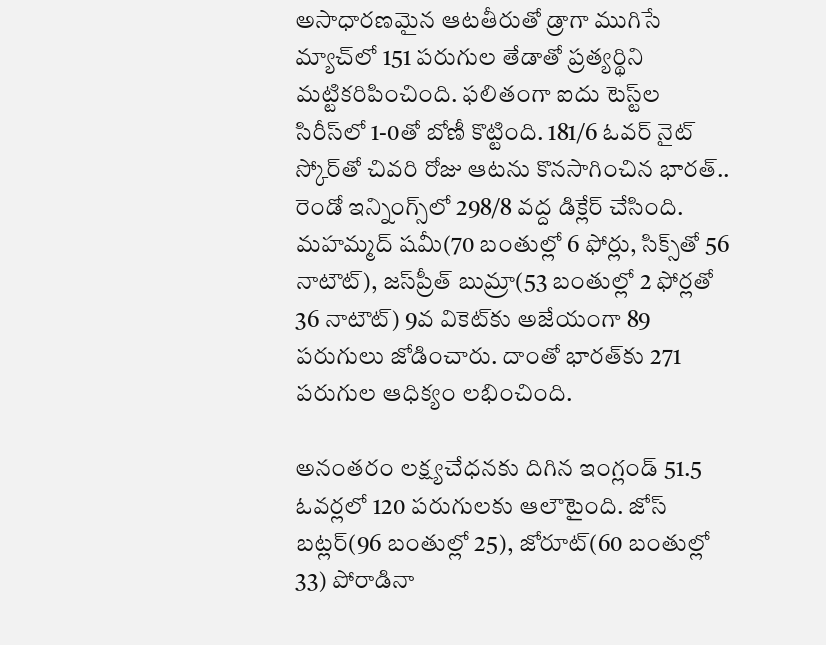అసాధారణమైన ఆటతీరుతో డ్రాగా ముగిసే మ్యాచ్‌లో 151 పరుగుల తేడాతో ప్రత్యర్థిని మట్టికరిపించింది. ఫలితంగా ఐదు టెస్ట్‌ల సిరీస్‌లో 1-0తో బోణీ కొట్టింది. 181/6 ఓవర్ నైట్ స్కోర్‌తో చివరి రోజు ఆటను కొనసాగించిన భారత్‌.. రెండో ఇన్నింగ్స్‌లో 298/8 వద్ద డిక్లేర్ చేసింది. మహమ్మద్ షమీ(70 బంతుల్లో 6 ఫోర్లు, సిక్స్‌తో 56 నాటౌట్), జస్‌ప్రీత్ బుమ్రా(53 బంతుల్లో 2 ఫోర్లతో 36 నాటౌట్) 9వ వికెట్‌కు అజేయంగా 89 పరుగులు జోడించారు. దాంతో భారత్‌కు 271 పరుగుల ఆధిక్యం లభించింది.

అనంతరం లక్ష్యచేధనకు దిగిన ఇంగ్లండ్ 51.5 ఓవర్లలో 120 పరుగులకు ఆలౌటైంది. జోస్ బట్లర్(96 బంతుల్లో 25), జోరూట్(60 బంతుల్లో 33) పోరాడినా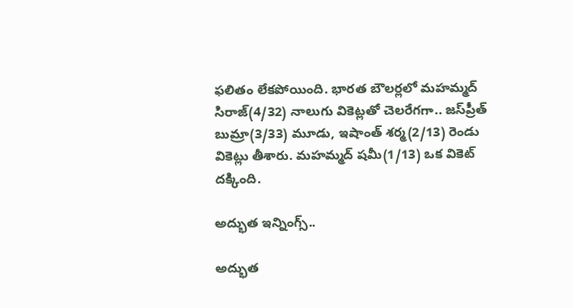ఫలితం లేకపోయింది. భారత బౌలర్లలో మహమ్మద్ సిరాజ్(4/32) నాలుగు వికెట్లతో చెలరేగగా.. జస్‌ప్రీత్ బుమ్రా(3/33) మూడు, ఇషాంత్ శర్మ(2/13) రెండు వికెట్లు తీశారు. మహమ్మద్ షమీ(1/13) ఒక వికెట్ దక్కింది.

అద్భుత ఇన్నింగ్స్..

అద్భుత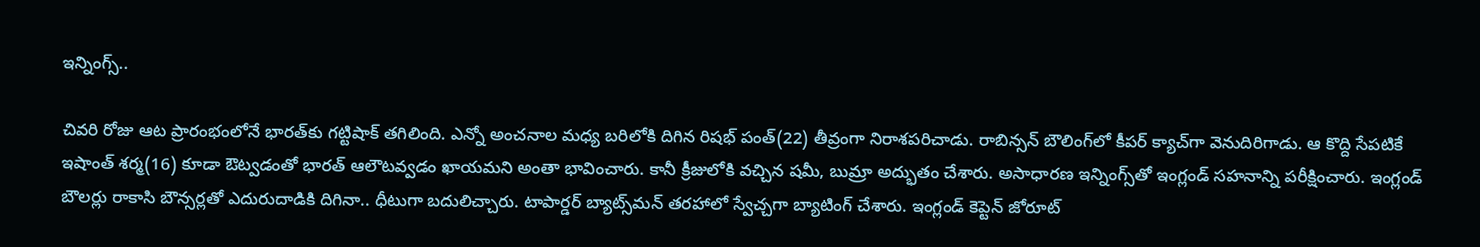ఇన్నింగ్స్..

చివరి రోజు ఆట ప్రారంభంలోనే భారత్‌కు గట్టిషాక్ తగిలింది. ఎన్నో అంచనాల మధ్య బరిలోకి దిగిన రిషభ్ పంత్(22) తీవ్రంగా నిరాశపరిచాడు. రాబిన్సన్ బౌలింగ్‌లో కీపర్ క్యాచ్‌గా వెనుదిరిగాడు. ఆ కొద్ది సేపటికే ఇషాంత్ శర్మ(16) కూడా ఔట్వడంతో భారత్ ఆలౌటవ్వడం ఖాయమని అంతా భావించారు. కానీ క్రీజులోకి వచ్చిన షమీ, బుమ్రా అద్భుతం చేశారు. అసాధారణ ఇన్నింగ్స్‌తో ఇంగ్లండ్ సహనాన్ని పరీక్షించారు. ఇంగ్లండ్ బౌలర్లు రాకాసి బౌన్సర్లతో ఎదురుదాడికి దిగినా.. ధీటుగా బదులిచ్చారు. టాపార్డర్ బ్యాట్స్‌మన్ తరహాలో స్వేచ్చగా బ్యాటింగ్ చేశారు. ఇంగ్లండ్ కెప్టెన్ జోరూట్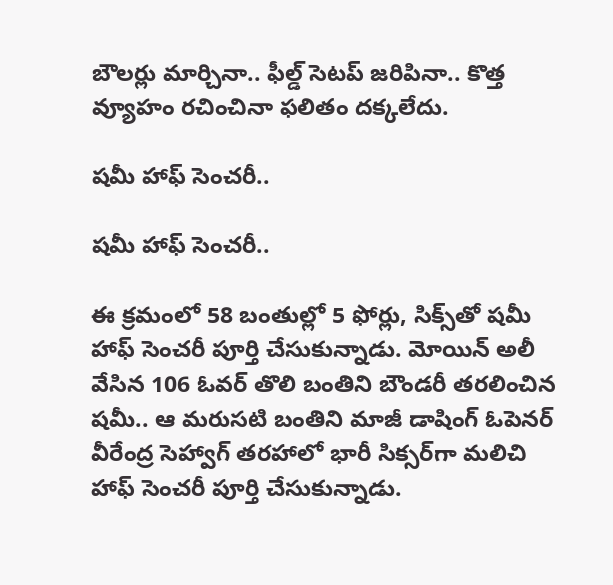బౌలర్లు మార్చినా.. ఫీల్డ్ సెటప్ జరిపినా.. కొత్త వ్యూహం రచించినా ఫలితం దక్కలేదు.

షమీ హాఫ్ సెంచరీ..

షమీ హాఫ్ సెంచరీ..

ఈ క్రమంలో 58 బంతుల్లో 5 ఫోర్లు, సిక్స్‌తో షమీ హాఫ్ సెంచరీ పూర్తి చేసుకున్నాడు. మోయిన్ అలీ వేసిన 106 ఓవర్ తొలి బంతిని బౌండరీ తరలించిన షమీ.. ఆ మరుసటి బంతిని మాజీ డాషింగ్ ఓపెనర్ వీరేంద్ర సెహ్వాగ్ తరహాలో భారీ సిక్సర్‌గా మలిచి హాఫ్ సెంచరీ పూర్తి చేసుకున్నాడు.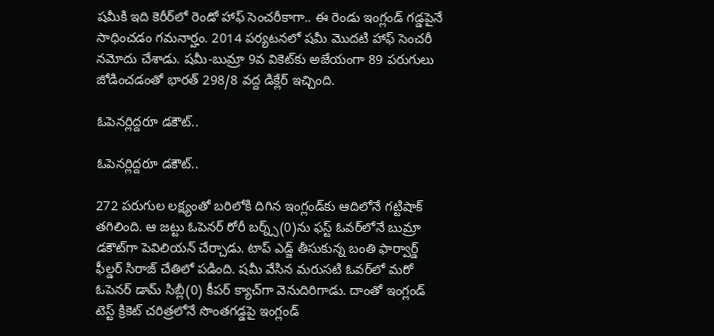షమీకి ఇది కెరీర్‌లో రెండో హాఫ్ సెంచరీకాగా.. ఈ రెండు ఇంగ్లండ్ గడ్డపైనే సాధించడం గమనార్హం. 2014 పర్యటనలో షమీ మొదటి హాఫ్ సెంచరీ నమోదు చేశాడు. షమీ-బుమ్రా 9వ వికెట్‌కు అజేయంగా 89 పరుగులు జోడించడంతో భారత్ 298/8 వద్ద డిక్లేర్ ఇచ్చింది.

ఓపెనర్లిద్దరూ డకౌట్..

ఓపెనర్లిద్దరూ డకౌట్..

272 పరుగుల లక్ష్యంతో బరిలోకి దిగిన ఇంగ్లండ్‌కు ఆదిలోనే గట్టిషాక్ తగిలింది. ఆ జట్టు ఓపెనర్ రోరీ బర్న్స్(0)ను ఫస్ట్ ఓవర్‌లోనే బుమ్రా డకౌట్‌గా పెవిలియన్ చేర్చాడు. టాప్ ఎడ్జ్ తీసుకున్న బంతి ఫార్వార్డ్ ఫీల్డర్ సిరాజ్ చేతిలో పడింది. షమీ వేసిన మరుసటి ఓవర్‌లో మరో ఓపెనర్ డామ్ సిబ్లీ(0) కీపర్ క్యాచ్‌గా వెనుదిరిగాడు. దాంతో ఇంగ్లండ్ టెస్ట్ క్రికెట్ చరిత్రలోనే సొంతగడ్డపై ఇంగ్లండ్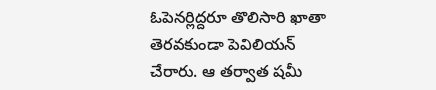ఓపెనర్లిద్దరూ తొలిసారి ఖాతా తెరవకుండా పెవిలియన్ చేరారు. ఆ తర్వాత షమీ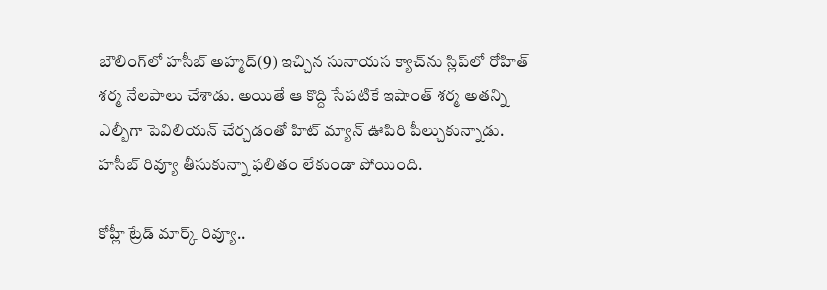బౌలింగ్‌లో హసీబ్ అహ్మద్(9) ఇచ్చిన సునాయస క్యాచ్‌ను స్లిప్‌లో రోహిత్ శర్మ నేలపాలు చేశాడు. అయితే ఆ కొద్ది సేపటికే ఇషాంత్ శర్మ అతన్ని ఎల్బీగా పెవిలియన్ చేర్చడంతో హిట్ మ్యాన్ ఊపిరి పీల్చుకున్నాడు. హసీబ్ రివ్యూ తీసుకున్నా ఫలితం లేకుండా పోయింది.

కోహ్లీ ట్రేడ్ మార్క్ రివ్యూ..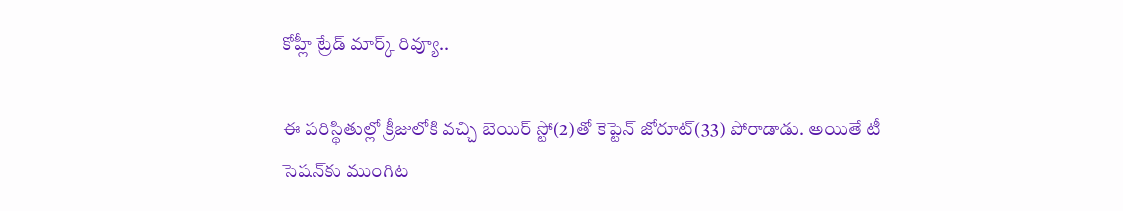కోహ్లీ ట్రేడ్ మార్క్ రివ్యూ..

ఈ పరిస్థితుల్లో క్రీజులోకి వచ్చి బెయిర్ స్టో(2)తో కెప్టెన్ జోరూట్(33) పోరాడాడు. అయితే టీ సెషన్‌కు ముంగిట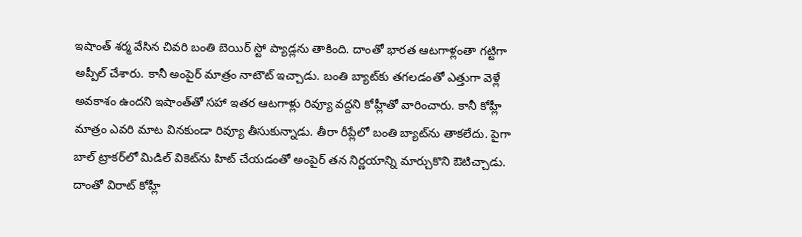ఇషాంత్ శర్మ వేసిన చివరి బంతి బెయిర్ స్టో ప్యాడ్లను తాకింది. దాంతో భారత ఆటగాళ్లంతా గట్టిగా అప్పీల్ చేశారు. కానీ అంపైర్ మాత్రం నాటౌట్ ఇచ్చాడు. బంతి బ్యాట్‌కు తగలడంతో ఎత్తుగా వెళ్లే అవకాశం ఉందని ఇషాంత్‌తో సహా ఇతర ఆటగాళ్లు రివ్యూ వద్దని కోహ్లీతో వారించారు. కానీ కోహ్లీ మాత్రం ఎవరి మాట వినకుండా రివ్యూ తీసుకున్నాడు. తీరా రీప్లేలో బంతి బ్యాట్‌ను తాకలేదు. పైగా బాల్ ట్రాకర్‌లో మిడిల్ వికెట్‌ను హిట్ చేయడంతో అంపైర్ తన నిర్ణయాన్ని మార్చుకొని ఔటిచ్చాడు. దాంతో విరాట్ కోహ్లీ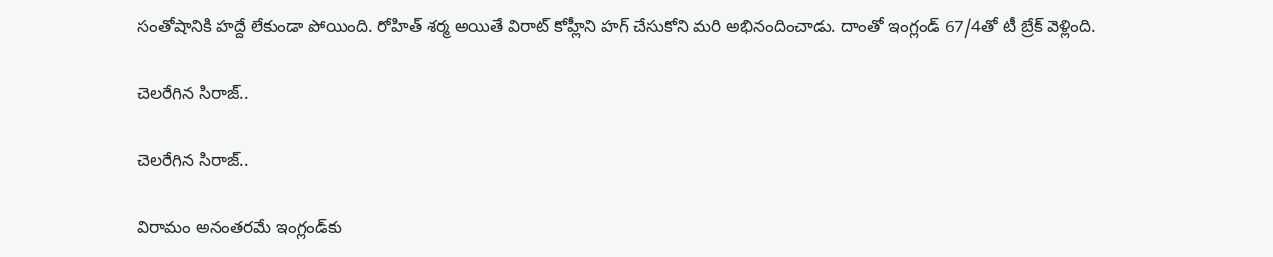సంతోషానికి హద్దే లేకుండా పోయింది. రోహిత్ శర్మ అయితే విరాట్ కోహ్లీని హగ్ చేసుకోని మరి అభినందించాడు. దాంతో ఇంగ్లండ్ 67/4తో టీ బ్రేక్ వెళ్లింది.

చెలరేగిన సిరాజ్..

చెలరేగిన సిరాజ్..

విరామం అనంతరమే ఇంగ్లండ్‌కు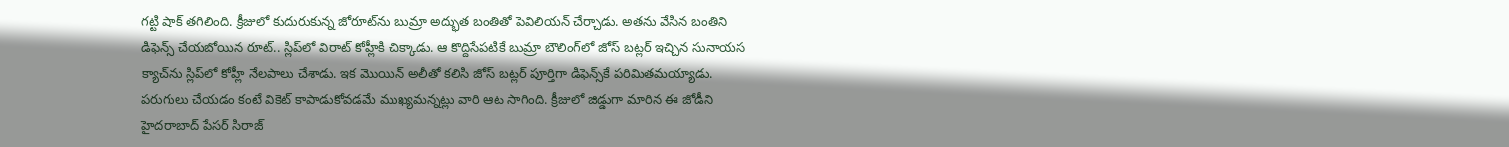గట్టి షాక్ తగిలింది. క్రీజులో కుదురుకున్న జోరూట్‌ను బుమ్రా అద్భుత బంతితో పెవిలియన్ చేర్చాడు. అతను వేసిన బంతిని డిఫెన్స్ చేయబోయిన రూట్.. స్లిప్‌లో విరాట్ కోహ్లీకి చిక్కాడు. ఆ కొద్దిసేపటికే బుమ్రా బౌలింగ్‌లో జోస్ బట్లర్ ఇచ్చిన సునాయస క్యాచ్‌ను స్లిప్‌లో కోహ్లీ నేలపాలు చేశాడు. ఇక మొయిన్ అలీతో కలిసి జోస్ బట్లర్ పూర్తిగా డిఫెన్స్‌కే పరిమితమయ్యాడు. పరుగులు చేయడం కంటే వికెట్‌ కాపాడుకోవడమే ముఖ్యమన్నట్లు వారి ఆట సాగింది. క్రీజులో జిడ్డుగా మారిన ఈ జోడీని హైదరాబాద్ పేసర్ సిరాజ్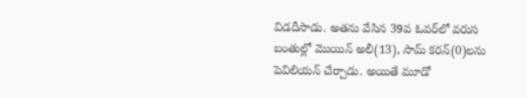విడదీసాడు. అతను వేసిన 39వ ఓవర్‌లో వరుస బంతుల్లో మొయిన్ అలీ(13), సామ్ కరన్(0)లను పెవిలియన్ చేర్చాడు. అయితే మూడో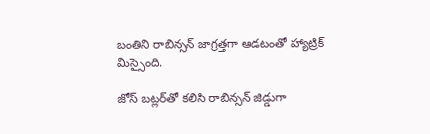బంతిని రాబిన్సన్ జాగ్రత్తగా ఆడటంతో హ్యాట్రిక్ మిస్సైంది.

జోస్ బట్లర్‌తో కలిసి రాబిన్సన్ జిడ్డుగా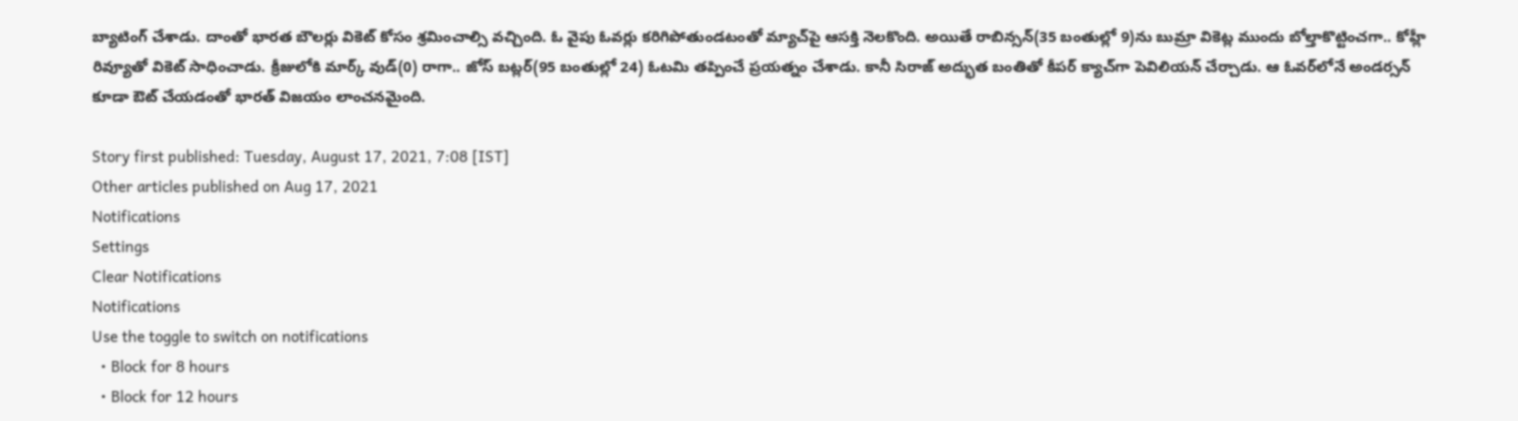బ్యాటింగ్ చేశాడు. దాంతో భారత బౌలర్లు వికెట్ కోసం శ్రమించాల్సి వచ్చింది. ఓ వైపు ఓవర్లు కరిగిపోతుండటంతో మ్యాచ్‌పై ఆసక్తి నెలకొంది. అయితే రాబిన్సన్‌(35 బంతుల్లో 9)ను బుమ్రా వికెట్ల ముందు బోల్తాకొట్టించగా.. కోహ్లీ రివ్యూతో వికెట్ సాధించాడు. క్రీజులోకి మార్క్ వుడ్(0) రాగా.. జోస్ బట్లర్(95 బంతుల్లో 24) ఓటమి తప్పించే ప్రయత్నం చేశాడు. కానీ సిరాజ్ అద్భుత బంతితో కీపర్ క్యాచ్‌గా పెవిలియన్ చేర్చాడు. ఆ ఓవర్‌లోనే అండర్సన్‌ కూడా ఔట్ చేయడంతో భారత్ విజయం లాంచనమైంది.

Story first published: Tuesday, August 17, 2021, 7:08 [IST]
Other articles published on Aug 17, 2021
Notifications
Settings
Clear Notifications
Notifications
Use the toggle to switch on notifications
  • Block for 8 hours
  • Block for 12 hours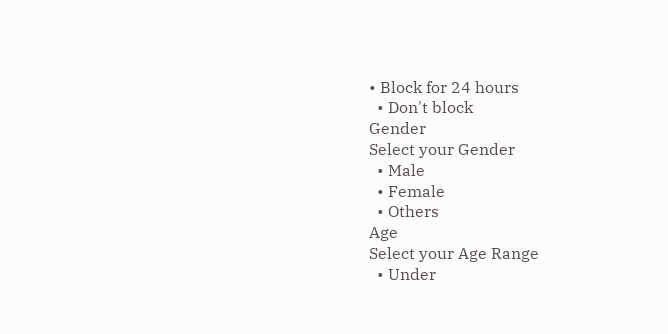• Block for 24 hours
  • Don't block
Gender
Select your Gender
  • Male
  • Female
  • Others
Age
Select your Age Range
  • Under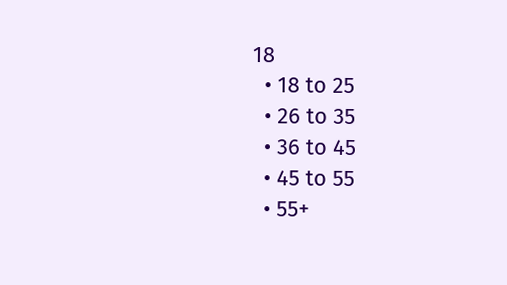18
  • 18 to 25
  • 26 to 35
  • 36 to 45
  • 45 to 55
  • 55+